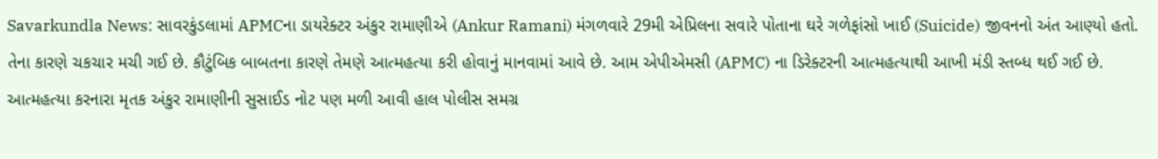Savarkundla News: સાવરકુંડલામાં APMCના ડાયરેક્ટર અંકુર રામાણીએ (Ankur Ramani) મંગળવારે 29મી એપ્રિલના સવારે પોતાના ઘરે ગળેફાંસો ખાઈ (Suicide) જીવનનો અંત આણ્યો હતો. તેના કારણે ચકચાર મચી ગઈ છે. કૌટુંબિક બાબતના કારણે તેમણે આત્મહત્યા કરી હોવાનું માનવામાં આવે છે. આમ એપીએમસી (APMC) ના ડિરેક્ટરની આત્મહત્યાથી આખી મંડી સ્તબ્ધ થઈ ગઈ છે.
આત્મહત્યા કરનારા મૃતક અંકુર રામાણીની સુસાઈડ નોટ પણ મળી આવી હાલ પોલીસ સમગ્ર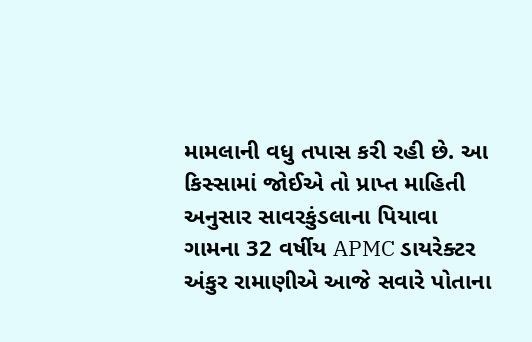મામલાની વધુ તપાસ કરી રહી છે. આ કિસ્સામાં જોઈએ તો પ્રાપ્ત માહિતી અનુસાર સાવરકુંડલાના પિયાવા ગામના 32 વર્ષીય APMC ડાયરેક્ટર અંકુર રામાણીએ આજે સવારે પોતાના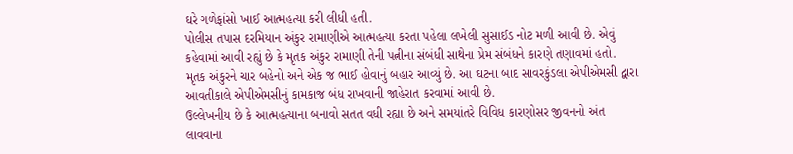ઘરે ગળેફાંસો ખાઈ આત્મહત્યા કરી લીધી હતી.
પોલીસ તપાસ દરમિયાન અંકુર રામાણીએ આત્મહત્યા કરતા પહેલા લખેલી સુસાઈડ નોટ મળી આવી છે. એવું કહેવામાં આવી રહ્યું છે કે મૃતક અંકુર રામાણી તેની પત્નીના સંબંધી સાથેના પ્રેમ સંબંધને કારણે તણાવમાં હતો. મૃતક અંકુરને ચાર બહેનો અને એક જ ભાઈ હોવાનું બહાર આવ્યું છે. આ ઘટના બાદ સાવરકુંડલા એપીએમસી દ્વારા આવતીકાલે એપીએમસીનું કામકાજ બંધ રાખવાની જાહેરાત કરવામાં આવી છે.
ઉલ્લેખનીય છે કે આત્મહત્યાના બનાવો સતત વધી રહ્યા છે અને સમયાંતરે વિવિધ કારણોસર જીવનનો અંત લાવવાના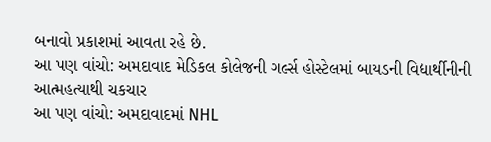બનાવો પ્રકાશમાં આવતા રહે છે.
આ પણ વાંચો: અમદાવાદ મેડિકલ કોલેજની ગર્લ્સ હોસ્ટેલમાં બાયડની વિદ્યાર્થીનીની આત્મહત્યાથી ચકચાર
આ પણ વાંચો: અમદાવાદમાં NHL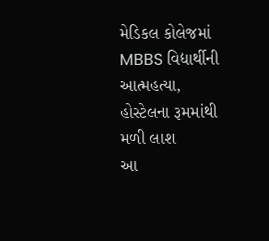મેડિકલ કોલેજમાં MBBS વિદ્યાર્થીની આત્મહત્યા, હોસ્ટેલના રૂમમાંથી મળી લાશ
આ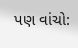પણ વાંચો: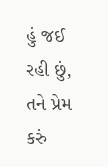હું જઈ રહી છું, તને પ્રેમ કરું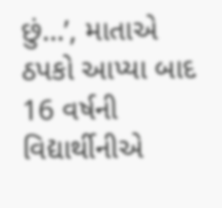છું…’, માતાએ ઠપકો આપ્યા બાદ 16 વર્ષની વિદ્યાર્થીનીએ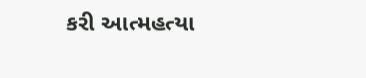કરી આત્મહત્યા